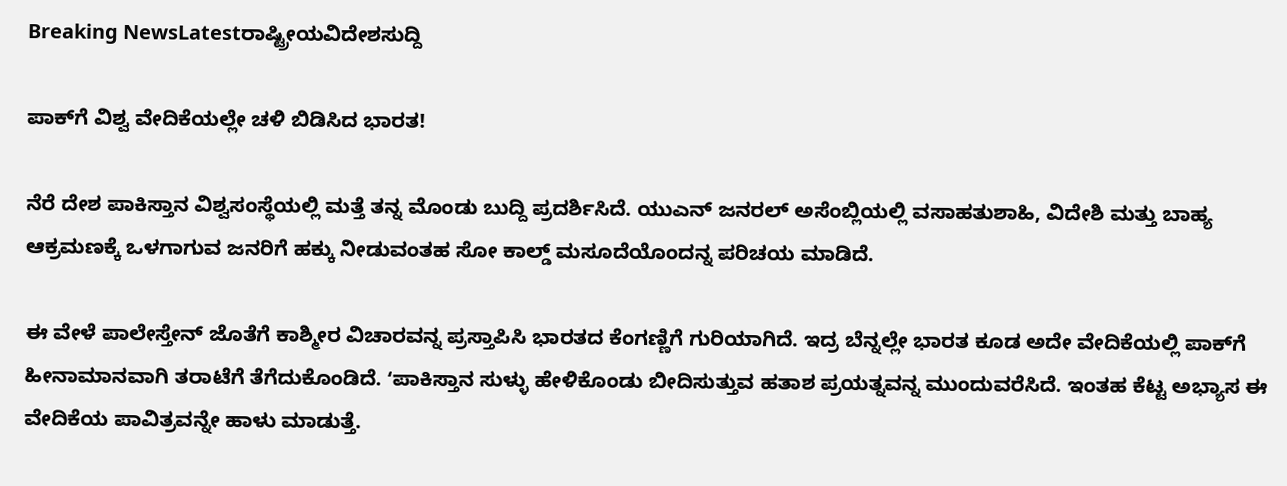Breaking NewsLatestರಾಷ್ಟ್ರೀಯವಿದೇಶಸುದ್ದಿ

ಪಾಕ್‌ಗೆ ವಿಶ್ವ ವೇದಿಕೆಯಲ್ಲೇ ಚಳಿ ಬಿಡಿಸಿದ ಭಾರತ!

ನೆರೆ ದೇಶ ಪಾಕಿಸ್ತಾನ ವಿಶ್ವಸಂಸ್ಥೆಯಲ್ಲಿ ಮತ್ತೆ ತನ್ನ ಮೊಂಡು ಬುದ್ದಿ ಪ್ರದರ್ಶಿಸಿದೆ. ಯುಎನ್ ಜನರಲ್ ಅಸೆಂಬ್ಲಿಯಲ್ಲಿ ವಸಾಹತುಶಾಹಿ, ವಿದೇಶಿ ಮತ್ತು ಬಾಹ್ಯ ಆಕ್ರಮಣಕ್ಕೆ ಒಳಗಾಗುವ ಜನರಿಗೆ ಹಕ್ಕು ನೀಡುವಂತಹ ಸೋ ಕಾಲ್ಡ್‌ ಮಸೂದೆಯೊಂದನ್ನ ಪರಿಚಯ ಮಾಡಿದೆ.

ಈ ವೇಳೆ ಪಾಲೇಸ್ತೇನ್‌ ಜೊತೆಗೆ ಕಾಶ್ಮೀರ ವಿಚಾರವನ್ನ ಪ್ರಸ್ತಾಪಿಸಿ ಭಾರತದ ಕೆಂಗಣ್ಣಿಗೆ ಗುರಿಯಾಗಿದೆ. ಇದ್ರ ಬೆನ್ನಲ್ಲೇ ಭಾರತ ಕೂಡ ಅದೇ ವೇದಿಕೆಯಲ್ಲಿ ಪಾಕ್‌ಗೆ ಹೀನಾಮಾನವಾಗಿ ತರಾಟೆಗೆ ತೆಗೆದುಕೊಂಡಿದೆ. ʻಪಾಕಿಸ್ತಾನ ಸುಳ್ಳು ಹೇಳಿಕೊಂಡು ಬೀದಿಸುತ್ತುವ ಹತಾಶ ಪ್ರಯತ್ನವನ್ನ ಮುಂದುವರೆಸಿದೆ. ಇಂತಹ ಕೆಟ್ಟ ಅಭ್ಯಾಸ ಈ ವೇದಿಕೆಯ ಪಾವಿತ್ರವನ್ನೇ ಹಾಳು ಮಾಡುತ್ತೆ.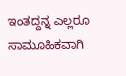ಇಂತದ್ದನ್ನ ಎಲ್ಲರೂ ಸಾಮೂಹಿಕವಾಗಿ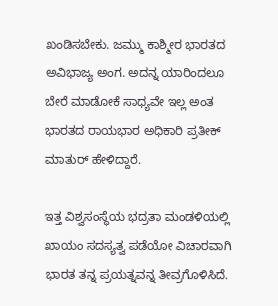ಖಂಡಿಸಬೇಕು. ಜಮ್ಮು ಕಾಶ್ಮೀರ ಭಾರತದ ಅವಿಭಾಜ್ಯ ಅಂಗ. ಅದನ್ನ ಯಾರಿಂದಲೂ ಬೇರೆ ಮಾಡೋಕೆ ಸಾಧ್ಯವೇ ಇಲ್ಲ ಅಂತ ಭಾರತದ ರಾಯಭಾರ ಅಧಿಕಾರಿ ಪ್ರತೀಕ್‌ ಮಾತುರ್‌ ಹೇಳಿದ್ದಾರೆ.

ಇತ್ತ ವಿಶ್ವಸಂಸ್ಥೆಯ ಭದ್ರತಾ ಮಂಡಳಿಯಲ್ಲಿ ಖಾಯಂ ಸದಸ್ಯತ್ವ ಪಡೆಯೋ ವಿಚಾರವಾಗಿ ಭಾರತ ತನ್ನ ಪ್ರಯತ್ನವನ್ನ ತೀವ್ರಗೊಳಿಸಿದೆ.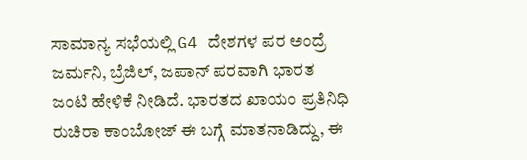ಸಾಮಾನ್ಯ ಸಭೆಯಲ್ಲಿ G4 ದೇಶಗಳ ಪರ ಅಂದ್ರೆ ಜರ್ಮನಿ, ಬ್ರೆಜಿಲ್‌, ಜಪಾನ್‌ ಪರವಾಗಿ ಭಾರತ ಜಂಟಿ ಹೇಳಿಕೆ ನೀಡಿದೆ. ಭಾರತದ ಖಾಯಂ ಪ್ರತಿನಿಧಿ ರುಚಿರಾ ಕಾಂಬೋಜ್‌ ಈ ಬಗ್ಗೆ ಮಾತನಾಡಿದ್ದು, ಈ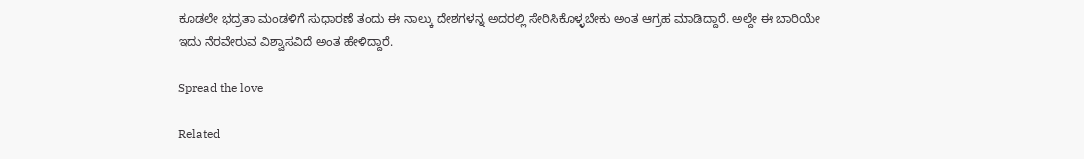ಕೂಡಲೇ ಭದ್ರತಾ ಮಂಡಳಿಗೆ ಸುಧಾರಣೆ ತಂದು ಈ ನಾಲ್ಕು ದೇಶಗಳನ್ನ ಅದರಲ್ಲಿ ಸೇರಿಸಿಕೊಳ್ಳಬೇಕು ಅಂತ ಆಗ್ರಹ ಮಾಡಿದ್ದಾರೆ. ಅಲ್ದೇ ಈ ಬಾರಿಯೇ ಇದು ನೆರವೇರುವ ವಿಶ್ವಾಸವಿದೆ ಅಂತ ಹೇಳಿದ್ದಾರೆ.

Spread the love

Related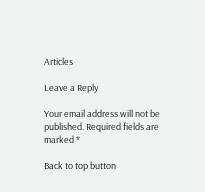Articles

Leave a Reply

Your email address will not be published. Required fields are marked *

Back to top button